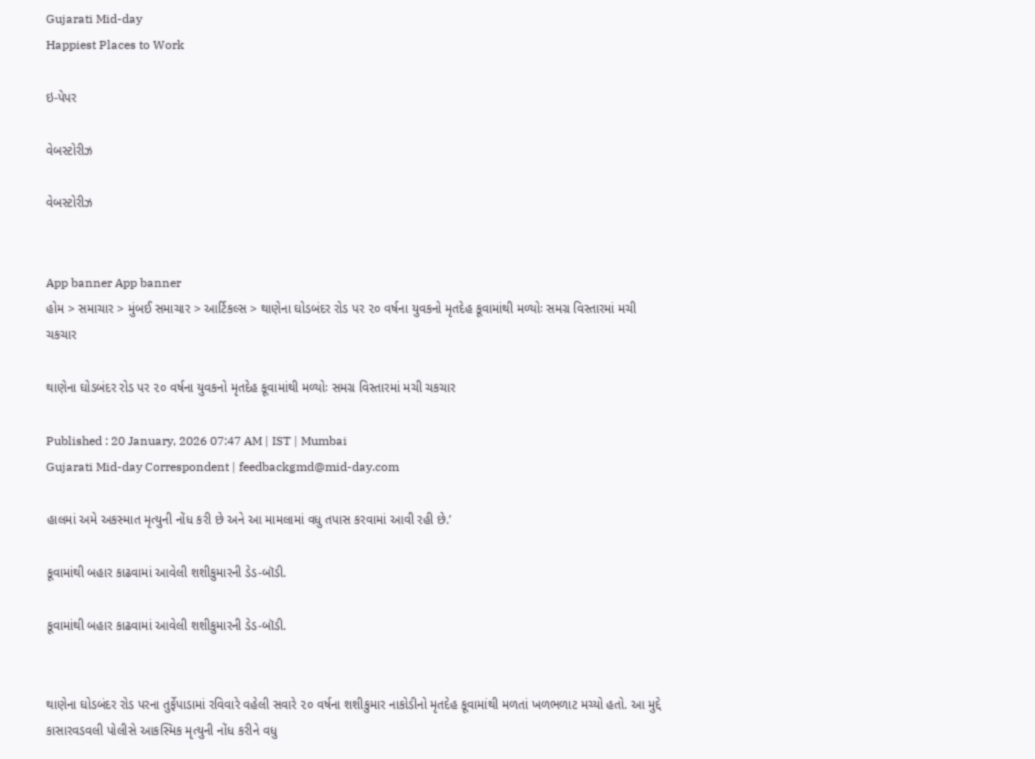Gujarati Mid-day
Happiest Places to Work

ઇ-પેપર

વેબસ્ટોરીઝ

વેબસ્ટોરીઝ


App banner App banner
હોમ > સમાચાર > મુંબઈ સમાચાર > આર્ટિકલ્સ > થાણેના ઘોડબંદર રોડ પર ૨૦ વર્ષના યુવકનો મૃતદેહ કૂવામાંથી મળ્યોઃ સમગ્ર વિસ્તારમાં મચી ચકચાર

થાણેના ઘોડબંદર રોડ પર ૨૦ વર્ષના યુવકનો મૃતદેહ કૂવામાંથી મળ્યોઃ સમગ્ર વિસ્તારમાં મચી ચકચાર

Published : 20 January, 2026 07:47 AM | IST | Mumbai
Gujarati Mid-day Correspondent | feedbackgmd@mid-day.com

હાલમાં અમે અકસ્માત મૃત્યુની નોંધ કરી છે અને આ મામલામાં વધુ તપાસ કરવામાં આવી રહી છે.’

કૂવામાંથી બહાર કાઢવામાં આવેલી શશીકુમારની ડેડ-બૉડી.

કૂવામાંથી બહાર કાઢવામાં આવેલી શશીકુમારની ડેડ-બૉડી.


થાણેના ઘોડબંદર રોડ પરના તુર્ફેપાડામાં રવિવારે વહેલી સવારે ૨૦ વર્ષના શશીકુમાર નાકોડીનો મૃતદેહ કૂવામાંથી મળતાં ખળભળાટ મચ્યો હતો. આ મુદ્દે કાસારવડવલી પોલીસે આકસ્મિક મૃત્યુની નોંધ કરીને વધુ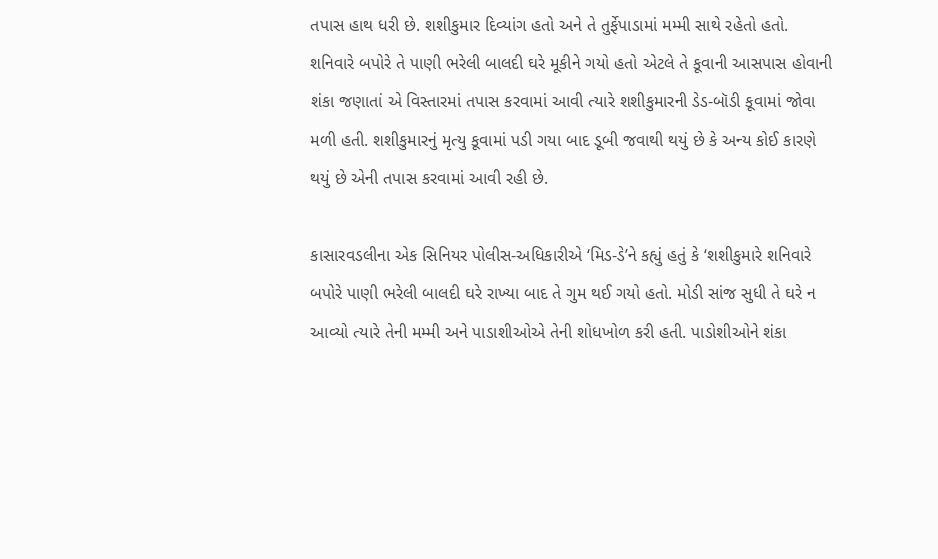તપાસ હાથ ધરી છે. શશીકુમાર દિવ્યાંગ હતો અને તે તુર્ફેપાડામાં મમ્મી સાથે રહેતો હતો. શનિવારે બપોરે તે પાણી ભરેલી બાલદી ઘરે મૂકીને ગયો હતો એટલે તે કૂવાની આસપાસ હોવાની શંકા જણાતાં એ વિસ્તારમાં તપાસ કરવામાં આવી ત્યારે શશીકુમારની ડેડ-બૉડી કૂવામાં જોવા મળી હતી. શશીકુમારનું મૃત્યુ કૂવામાં પડી ગયા બાદ ડૂબી જવાથી થયું છે કે અન્ય કોઈ કારણે થયું છે એની તપાસ કરવામાં આવી રહી છે.

કાસારવડલીના એક સિનિયર પોલીસ-અધિકારીએ ‘મિડ-ડે’ને કહ્યું હતું કે ‘શશીકુમારે શનિવારે બપોરે પાણી ભરેલી બાલદી ઘરે રાખ્યા બાદ તે ગુમ થઈ ગયો હતો. મોડી સાંજ સુધી તે ઘરે ન આવ્યો ત્યારે તેની મમ્મી અને પાડાશીઓએ તેની શોધખોળ કરી હતી. પાડોશીઓને શંકા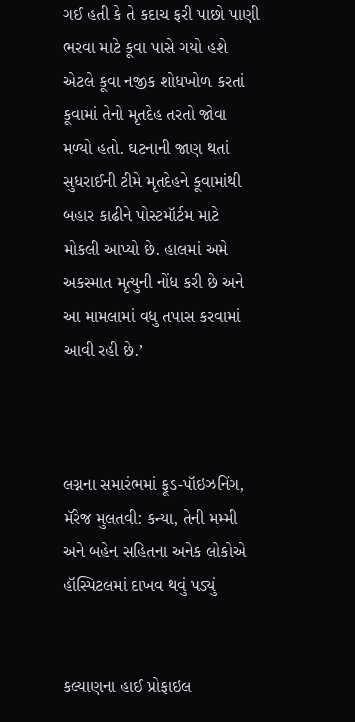ગઈ હતી કે તે કદાચ ફરી પાછો પાણી ભરવા માટે કૂવા પાસે ગયો હશે એટલે કૂવા નજીક શોધખોળ કરતાં કૂવામાં તેનો મૃતદેહ તરતો જોવા મળ્યો હતો. ઘટનાની જાણ થતાં સુધરાઈની ટીમે મૃતદેહને કૂવામાંથી બહાર કાઢીને પોસ્ટમૉર્ટમ માટે મોકલી આપ્યો છે. હાલમાં અમે અકસ્માત મૃત્યુની નોંધ કરી છે અને આ મામલામાં વધુ તપાસ કરવામાં આવી રહી છે.’



લગ્નના સમારંભમાં ફૂડ-પૉઇઝનિંગ, મૅરેજ મુલતવી: કન્યા, તેની મમ્મી અને બહેન સહિતના અનેક લોકોએ હૉસ્પિટલમાં દાખવ થવું પડ્યું


કલ્યાણના હાઈ પ્રોફાઇલ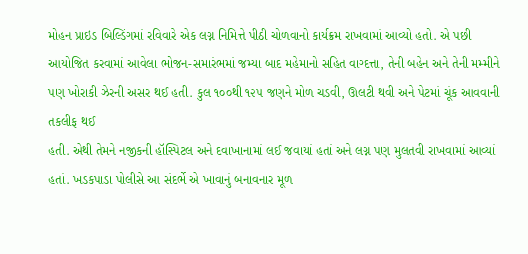મોહન પ્રાઇડ બિલ્ડિંગમાં રવિવારે એક લગ્ન નિમિત્તે પીઠી ચોળવાનો કાર્યક્રમ રાખવામાં આવ્યો હતો. એ પછી આયોજિત કરવામાં આવેલા ભોજન-સમારંભમાં જમ્યા બાદ મહેમાનો સહિત વાગ્દત્તા, તેની બહેન અને તેની મમ્મીને પણ ખોરાકી ઝેરની અસર થઈ હતી. કુલ ૧૦૦થી ૧૨૫ જણને મોળ ચડવી, ઊલટી થવી અને પેટમાં ચૂંક આવવાની તકલીફ થઈ
હતી. એથી તેમને નજીકની હૉસ્પિટલ અને દવાખાનામાં લઈ જવાયાં હતાં અને લગ્ન પણ મુલતવી રાખવામાં આવ્યાં હતાં. ખડકપાડા પોલીસે આ સંદર્ભે એ ખાવાનું બનાવનાર મૂળ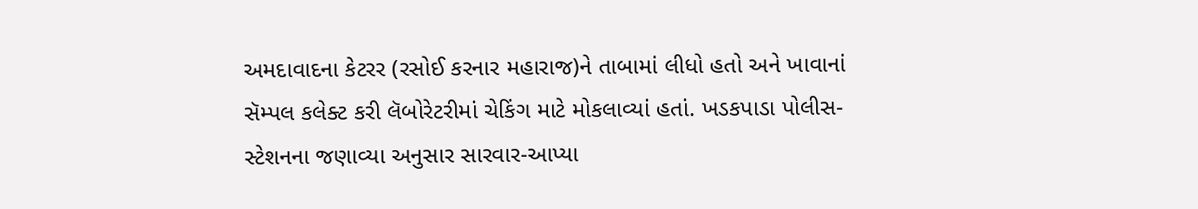અમદાવાદના કેટરર (રસોઈ કરનાર મહારાજ)ને તાબામાં લીધો હતો અને ખાવાનાં સૅમ્પલ કલેક્ટ કરી લૅબોરેટરીમાં ચેકિંગ માટે મોકલાવ્યાં હતાં. ખડકપાડા પોલીસ-સ્ટેશનના જણાવ્યા અનુસાર સારવાર-આપ્યા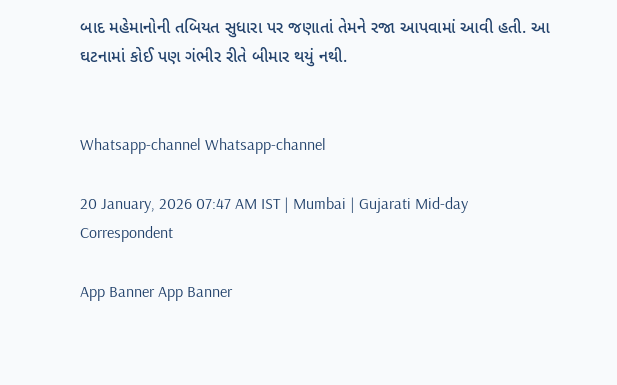બાદ મહેમાનોની તબિયત સુધારા પર જણાતાં તેમને રજા આપવામાં આવી હતી. આ ઘટનામાં કોઈ પણ ગંભીર રીતે બીમાર થયું નથી.


Whatsapp-channel Whatsapp-channel

20 January, 2026 07:47 AM IST | Mumbai | Gujarati Mid-day Correspondent

App Banner App Banner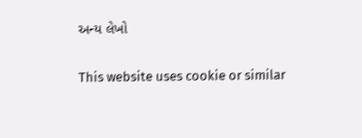અન્ય લેખો


This website uses cookie or similar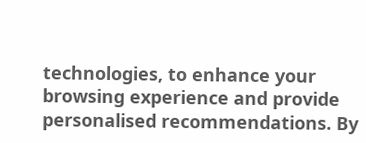technologies, to enhance your browsing experience and provide personalised recommendations. By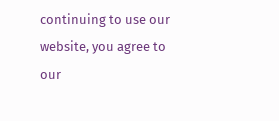continuing to use our website, you agree to our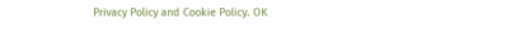Privacy Policy and Cookie Policy. OK